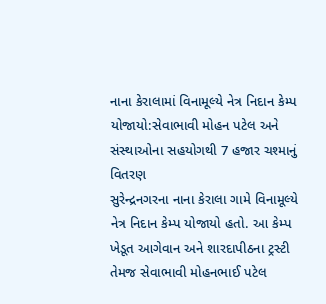નાના કેરાલામાં વિનામૂલ્યે નેત્ર નિદાન કેમ્પ યોજાયો:સેવાભાવી મોહન પટેલ અને સંસ્થાઓના સહયોગથી 7 હજાર ચશ્માનું વિતરણ
સુરેન્દ્રનગરના નાના કેરાલા ગામે વિનામૂલ્યે નેત્ર નિદાન કેમ્પ યોજાયો હતો. આ કેમ્પ ખેડૂત આગેવાન અને શારદાપીઠના ટ્રસ્ટી તેમજ સેવાભાવી મોહનભાઈ પટેલ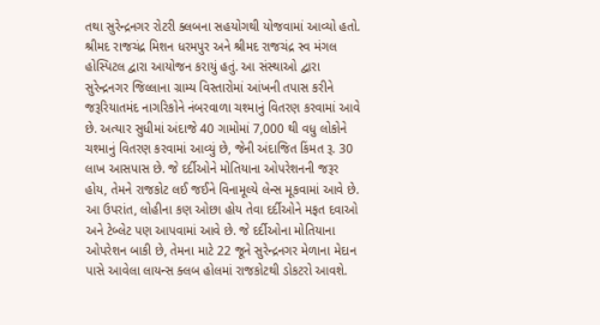તથા સુરેન્દ્રનગર રોટરી ક્લબના સહયોગથી યોજવામાં આવ્યો હતો. શ્રીમદ રાજચંદ્ર મિશન ધરમપુર અને શ્રીમદ રાજચંદ્ર સ્વ મંગલ હોસ્પિટલ દ્વારા આયોજન કરાયું હતું. આ સંસ્થાઓ દ્વારા સુરેન્દ્રનગર જિલ્લાના ગ્રામ્ય વિસ્તારોમાં આંખની તપાસ કરીને જરૂરિયાતમંદ નાગરિકોને નંબરવાળા ચશ્માનું વિતરણ કરવામાં આવે છે. અત્યાર સુધીમાં અંદાજે 40 ગામોમાં 7,000 થી વધુ લોકોને ચશ્માનું વિતરણ કરવામાં આવ્યું છે, જેની અંદાજિત કિંમત રૂ. 30 લાખ આસપાસ છે. જે દર્દીઓને મોતિયાના ઓપરેશનની જરૂર હોય, તેમને રાજકોટ લઈ જઈને વિનામૂલ્યે લેન્સ મૂકવામાં આવે છે. આ ઉપરાંત, લોહીના કણ ઓછા હોય તેવા દર્દીઓને મફત દવાઓ અને ટેબ્લેટ પણ આપવામાં આવે છે. જે દર્દીઓના મોતિયાના ઓપરેશન બાકી છે, તેમના માટે 22 જૂને સુરેન્દ્રનગર મેળાના મેદાન પાસે આવેલા લાયન્સ ક્લબ હોલમાં રાજકોટથી ડોકટરો આવશે.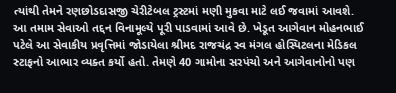ત્યાંથી તેમને રણછોડદાસજી ચેરીટેબલ ટ્રસ્ટમાં મણી મુકવા માટે લઈ જવામાં આવશે. આ તમામ સેવાઓ તદ્દન વિનામૂલ્યે પૂરી પાડવામાં આવે છે. ખેડૂત આગેવાન મોહનભાઈ પટેલે આ સેવાકીય પ્રવૃત્તિમાં જોડાયેલા શ્રીમદ રાજચંદ્ર સ્વ મંગલ હોસ્પિટલના મેડિકલ સ્ટાફનો આભાર વ્યક્ત કર્યો હતો. તેમણે 40 ગામોના સરપંચો અને આગેવાનોનો પણ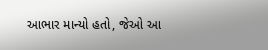આભાર માન્યો હતો, જેઓ આ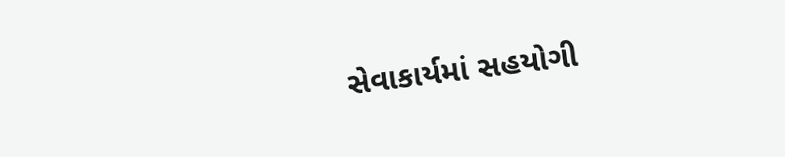સેવાકાર્યમાં સહયોગી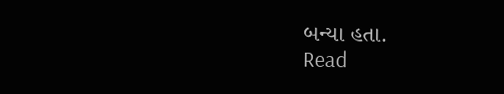બન્યા હતા.
Read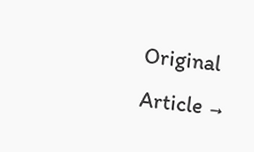Original Article →